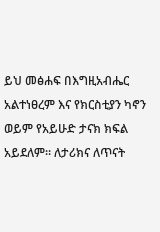ይህ መፅሐፍ በእግዚአብሔር አልተነፀረም እና የክርስቲያን ካኖን ወይም የአይሁድ ታናክ ክፍል አይደለም። ለታሪክና ለጥናት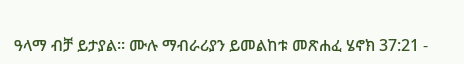ዓላማ ብቻ ይታያል። ሙሉ ማብራሪያን ይመልከቱ መጽሐፈ ሄኖክ 37:21 -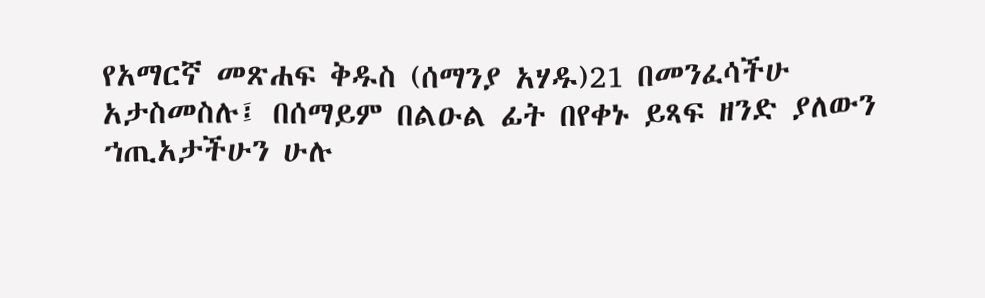የአማርኛ መጽሐፍ ቅዱስ (ሰማንያ አሃዱ)21 በመንፈሳችሁ አታስመስሉ፤ በሰማይም በልዑል ፊት በየቀኑ ይጻፍ ዘንድ ያለውን ኀጢአታችሁን ሁሉ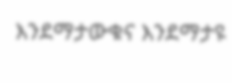እንደማታውቁና እንደማታዩ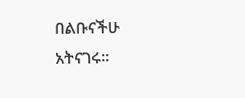በልቡናችሁ አትናገሩ።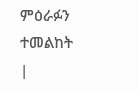ምዕራፉን ተመልከት |